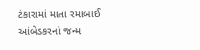ટંકારામાં માતા રમાબાઈ આંબેડકરનાં જન્મ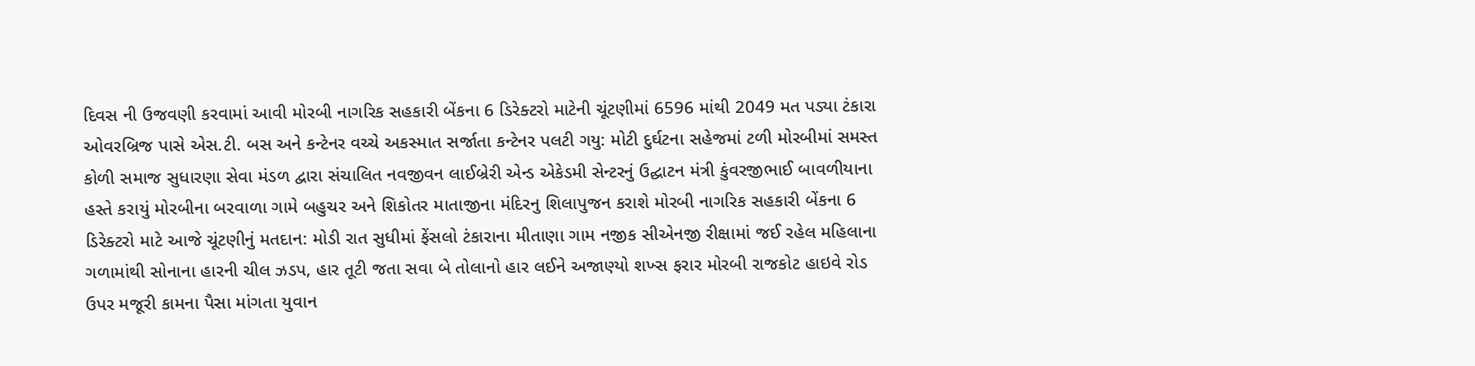દિવસ ની ઉજવણી કરવામાં આવી મોરબી નાગરિક સહકારી બેંકના 6 ડિરેક્ટરો માટેની ચૂંટણીમાં 6596 માંથી 2049 મત પડ્યા ટંકારા ઓવરબ્રિજ પાસે એસ.ટી. બસ અને કન્ટેનર વચ્ચે અકસ્માત સર્જાતા કન્ટેનર પલટી ગયુ: મોટી દુર્ઘટના સહેજમાં ટળી મોરબીમાં સમસ્ત કોળી સમાજ સુધારણા સેવા મંડળ દ્વારા સંચાલિત નવજીવન લાઈબ્રેરી એન્ડ એકેડમી સેન્ટરનું ઉદ્ઘાટન મંત્રી કુંવરજીભાઈ બાવળીયાના હસ્તે કરાયું મોરબીના બરવાળા ગામે બહુચર અને શિકોતર માતાજીના મંદિરનુ શિલાપુજન કરાશે મોરબી નાગરિક સહકારી બેંકના 6 ડિરેક્ટરો માટે આજે ચૂંટણીનું મતદાન: મોડી રાત સુધીમાં ફેંસલો ટંકારાના મીતાણા ગામ નજીક સીએનજી રીક્ષામાં જઈ રહેલ મહિલાના ગળામાંથી સોનાના હારની ચીલ ઝડપ, હાર તૂટી જતા સવા બે તોલાનો હાર લઈને અજાણ્યો શખ્સ ફરાર મોરબી રાજકોટ હાઇવે રોડ ઉપર મજૂરી કામના પૈસા માંગતા યુવાન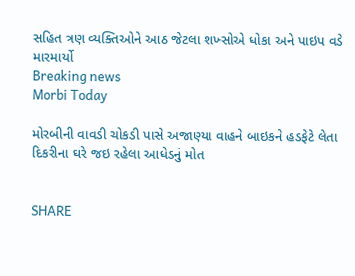સહિત ત્રણ વ્યક્તિઓને આઠ જેટલા શખ્સોએ ધોકા અને પાઇપ વડે મારમાર્યો
Breaking news
Morbi Today

મોરબીની વાવડી ચોકડી પાસે અજાણ્યા વાહને બાઇકને હડફેટે લેતા દિકરીના ઘરે જઇ રહેલા આધેડનું મોત


SHARE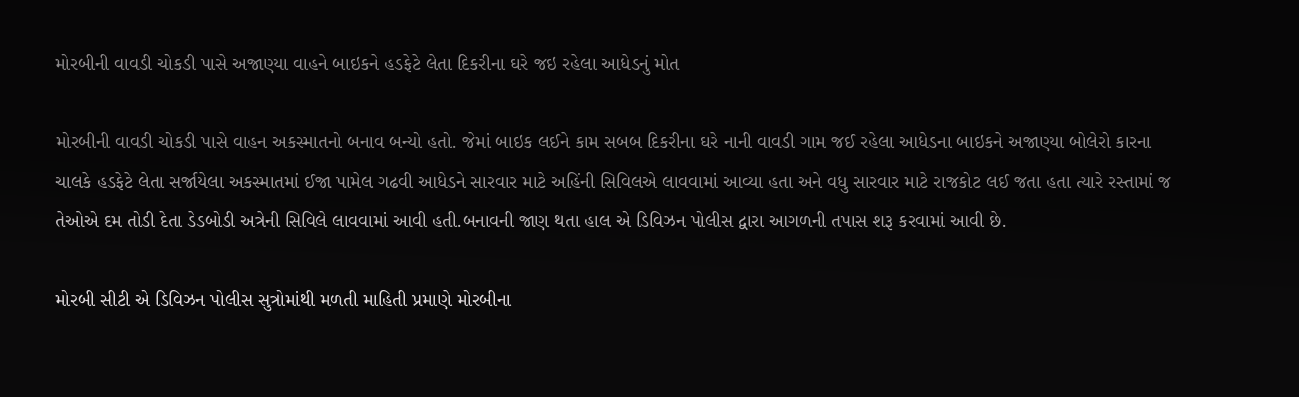મોરબીની વાવડી ચોકડી પાસે અજાણ્યા વાહને બાઇકને હડફેટે લેતા દિકરીના ઘરે જઇ રહેલા આધેડનું મોત

મોરબીની વાવડી ચોકડી પાસે વાહન અકસ્માતનો બનાવ બન્યો હતો. જેમાં બાઇક લઈને કામ સબબ દિકરીના ઘરે નાની વાવડી ગામ જઈ રહેલા આધેડના બાઇકને અજાણ્યા બોલેરો કારના ચાલકે હડફેટે લેતા સર્જાયેલા અકસ્માતમાં ઈજા પામેલ ગઢવી આધેડને સારવાર માટે અહિંની સિવિલએ લાવવામાં આવ્યા હતા અને વધુ સારવાર માટે રાજકોટ લઈ જતા હતા ત્યારે રસ્તામાં જ તેઓએ દમ તોડી દેતા ડેડબોડી અત્રેની સિવિલે લાવવામાં આવી હતી.બનાવની જાણ થતા હાલ એ ડિવિઝન પોલીસ દ્વારા આગળની તપાસ શરૂ કરવામાં આવી છે.

મોરબી સીટી એ ડિવિઝન પોલીસ સુત્રોમાંથી મળતી માહિતી પ્રમાણે મોરબીના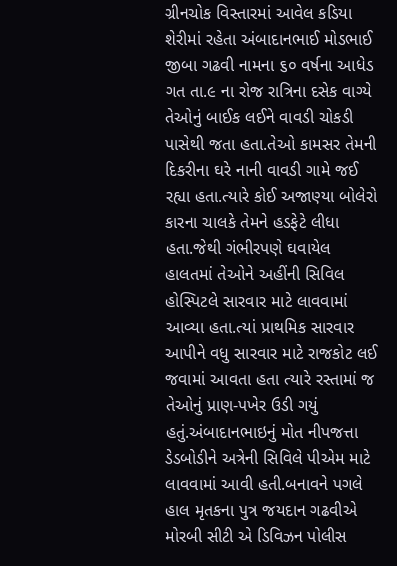ગ્રીનચોક વિસ્તારમાં આવેલ કડિયા શેરીમાં રહેતા અંબાદાનભાઈ મોડભાઈ જીબા ગઢવી નામના ૬૦ વર્ષના આધેડ ગત તા.૯ ના રોજ રાત્રિના દસેક વાગ્યે તેઓનું બાઈક લઈને વાવડી ચોકડી પાસેથી જતા હતા.તેઓ કામસર તેમની દિકરીના ઘરે નાની વાવડી ગામે જઈ રહ્યા હતા.ત્યારે કોઈ અજાણ્યા બોલેરો કારના ચાલકે તેમને હડફેટે લીધા હતા.જેથી ગંભીરપણે ઘવાયેલ હાલતમાં તેઓને અહીંની સિવિલ હોસ્પિટલે સારવાર માટે લાવવામાં આવ્યા હતા.ત્યાં પ્રાથમિક સારવાર આપીને વધુ સારવાર માટે રાજકોટ લઈ જવામાં આવતા હતા ત્યારે રસ્તામાં જ તેઓનું પ્રાણ-પખેર ઉડી ગયું હતું.અંબાદાનભાઇનું મોત નીપજત્તા ડેડબોડીને અત્રેની સિવિલે પીએમ માટે લાવવામાં આવી હતી.બનાવને પગલે હાલ મૃતકના પુત્ર જયદાન ગઢવીએ મોરબી સીટી એ ડિવિઝન પોલીસ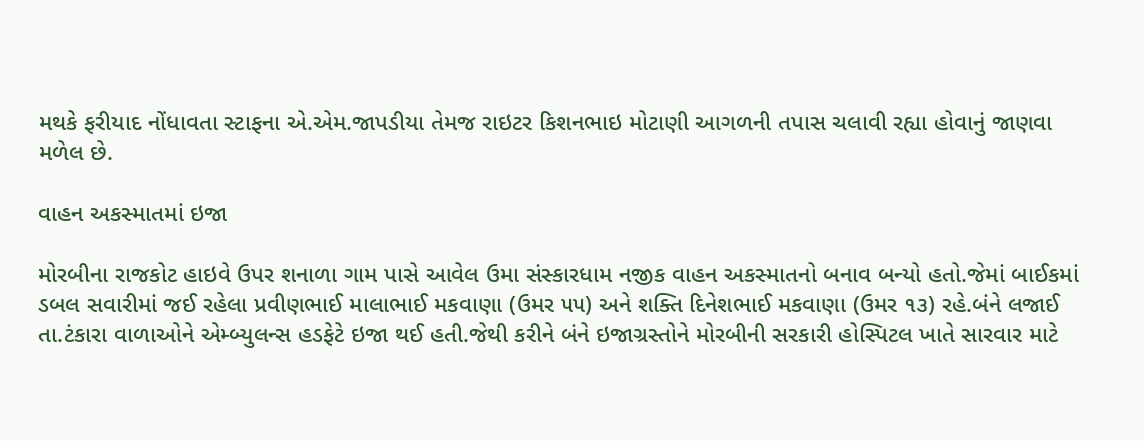મથકે ફરીયાદ નોંધાવતા સ્ટાફના એ.એમ.જાપડીયા તેમજ રાઇટર કિશનભાઇ મોટાણી આગળની તપાસ ચલાવી રહ્યા હોવાનું જાણવા મળેલ છે.

વાહન અકસ્માતમાં ઇજા

મોરબીના રાજકોટ હાઇવે ઉપર શનાળા ગામ પાસે આવેલ ઉમા સંસ્કારધામ નજીક વાહન અકસ્માતનો બનાવ બન્યો હતો.જેમાં બાઈકમાં ડબલ સવારીમાં જઈ રહેલા પ્રવીણભાઈ માલાભાઈ મકવાણા (ઉમર ૫૫) અને શક્તિ દિનેશભાઈ મકવાણા (ઉમર ૧૩) રહે.બંને લજાઈ તા.ટંકારા વાળાઓને એમ્બ્યુલન્સ હડફેટે ઇજા થઈ હતી.જેથી કરીને બંને ઇજાગ્રસ્તોને મોરબીની સરકારી હોસ્પિટલ ખાતે સારવાર માટે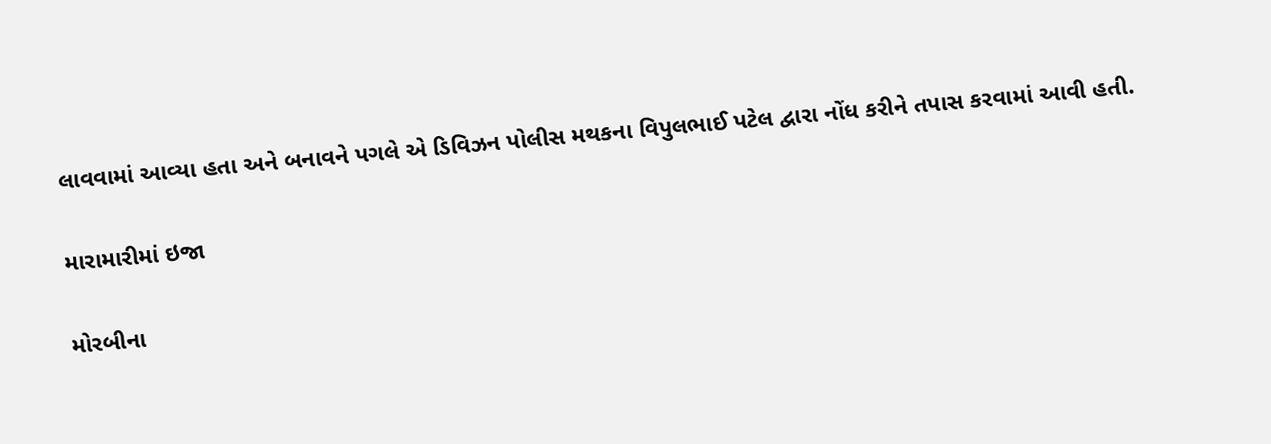લાવવામાં આવ્યા હતા અને બનાવને પગલે એ ડિવિઝન પોલીસ મથકના વિપુલભાઈ પટેલ દ્વારા નોંધ કરીને તપાસ કરવામાં આવી હતી.

મારામારીમાં ઇજા

મોરબીના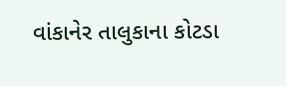વાંકાનેર તાલુકાના કોટડા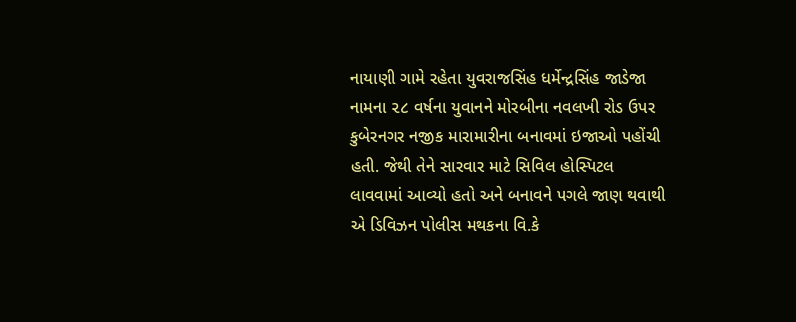નાયાણી ગામે રહેતા યુવરાજસિંહ ધર્મેન્દ્રસિંહ જાડેજા નામના ૨૮ વર્ષના યુવાનને મોરબીના નવલખી રોડ ઉપર કુબેરનગર નજીક મારામારીના બનાવમાં ઇજાઓ પહોંચી હતી. જેથી તેને સારવાર માટે સિવિલ હોસ્પિટલ લાવવામાં આવ્યો હતો અને બનાવને પગલે જાણ થવાથી એ ડિવિઝન પોલીસ મથકના વિ.કે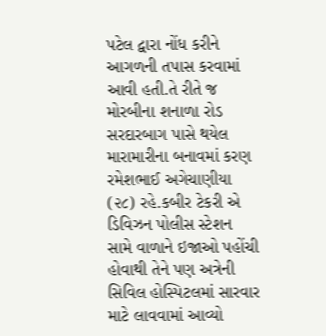પટેલ દ્વારા નોંધ કરીને આગળની તપાસ કરવામાં આવી હતી.તે રીતે જ મોરબીના શનાળા રોડ સરદારબાગ પાસે થયેલ મારામારીના બનાવમાં કરણ રમેશભાઈ અગેચાણીયા (૨૮) રહે.કબીર ટેકરી એ ડિવિઝન પોલીસ સ્ટેશન સામે વાળાને ઇજાઓ પહોંચી હોવાથી તેને પણ અત્રેની સિવિલ હોસ્પિટલમાં સારવાર માટે લાવવામાં આવ્યો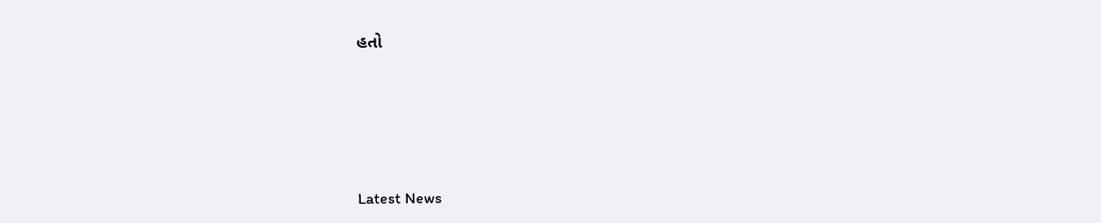હતો






Latest News